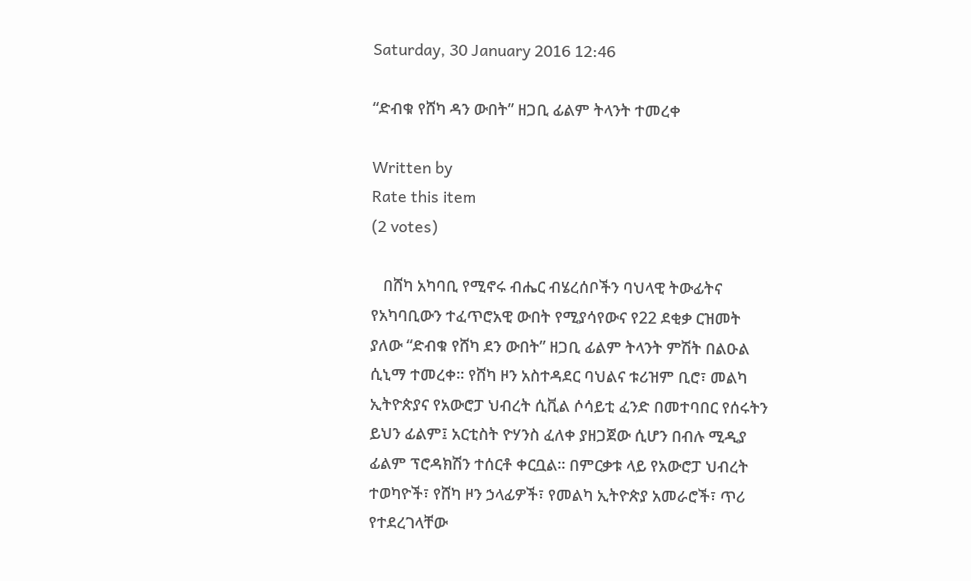Saturday, 30 January 2016 12:46

“ድብቁ የሸካ ዳን ውበት” ዘጋቢ ፊልም ትላንት ተመረቀ

Written by
Rate this item
(2 votes)

   በሸካ አካባቢ የሚኖሩ ብሔር ብሄረሰቦችን ባህላዊ ትውፊትና የአካባቢውን ተፈጥሮአዊ ውበት የሚያሳየውና የ22 ደቂቃ ርዝመት ያለው “ድብቁ የሸካ ደን ውበት” ዘጋቢ ፊልም ትላንት ምሽት በልዑል ሲኒማ ተመረቀ፡፡ የሸካ ዞን አስተዳደር ባህልና ቱሪዝም ቢሮ፣ መልካ ኢትዮጵያና የአውሮፓ ህብረት ሲቪል ሶሳይቲ ፈንድ በመተባበር የሰሩትን ይህን ፊልም፤ አርቲስት ዮሃንስ ፈለቀ ያዘጋጀው ሲሆን በብሉ ሚዲያ ፊልም ፕሮዳክሽን ተሰርቶ ቀርቧል፡፡ በምርቃቱ ላይ የአውሮፓ ህብረት ተወካዮች፣ የሸካ ዞን ኃላፊዎች፣ የመልካ ኢትዮጵያ አመራሮች፣ ጥሪ የተደረገላቸው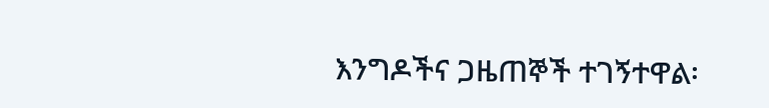እንግዶችና ጋዜጠኞች ተገኝተዋል፡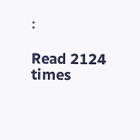፡

Read 2124 times